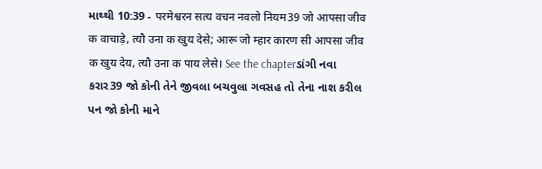માથ્થી 10:39 - परमेश्वरन सत्य वचन नवलो नियम39 जो आपसा जीव क वाचाड़े, त्यौ उना क खुय देसे; आरू जो म्हार कारण सी आपसा जीव क खुय देय, त्यौ उना क पाय लेसे। See the chapterડાંગી નવા કરાર39 જો કોની તેને જીવલા બચવુલા ગવસહ તો તેના નાશ કરીલ પન જો કોની માને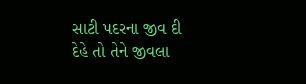સાટી પદરના જીવ દી દેહે તો તેને જીવલા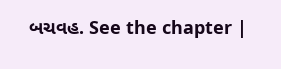બચવહ. See the chapter |